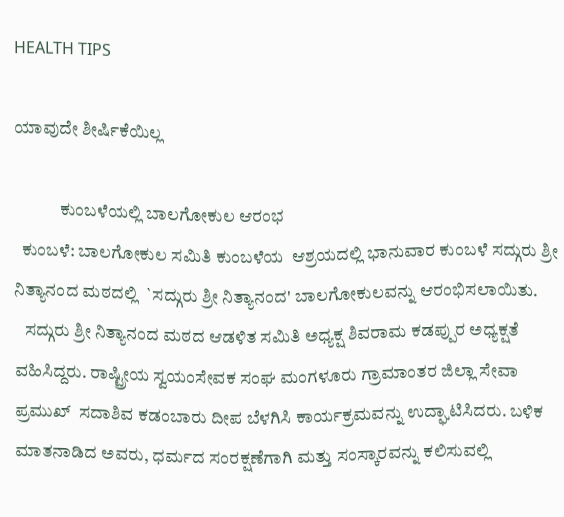HEALTH TIPS

ಯಾವುದೇ ಶೀರ್ಷಿಕೆಯಿಲ್ಲ

             ಕುಂಬಳೆಯಲ್ಲಿ ಬಾಲಗೋಕುಲ ಆರಂಭ
  ಕುಂಬಳೆ: ಬಾಲಗೋಕುಲ ಸಮಿತಿ ಕುಂಬಳೆಯ  ಆಶ್ರಯದಲ್ಲಿ ಭಾನುವಾರ ಕುಂಬಳೆ ಸದ್ಗುರು ಶ್ರೀ ನಿತ್ಯಾನಂದ ಮಠದಲ್ಲಿ  `ಸದ್ಗುರು ಶ್ರೀ ನಿತ್ಯಾನಂದ' ಬಾಲಗೋಕುಲವನ್ನು ಆರಂಭಿಸಲಾಯಿತು.
   ಸದ್ಗುರು ಶ್ರೀ ನಿತ್ಯಾನಂದ ಮಠದ ಆಡಳಿತ ಸಮಿತಿ ಅಧ್ಯಕ್ಷ ಶಿವರಾಮ ಕಡಪ್ಪುರ ಅಧ್ಯಕ್ಷತೆ ವಹಿಸಿದ್ದರು. ರಾಷ್ಟ್ರೀಯ ಸ್ವಯಂಸೇವಕ ಸಂಘ ಮಂಗಳೂರು ಗ್ರಾಮಾಂತರ ಜಿಲ್ಲಾ ಸೇವಾ ಪ್ರಮುಖ್  ಸದಾಶಿವ ಕಡಂಬಾರು ದೀಪ ಬೆಳಗಿಸಿ ಕಾರ್ಯಕ್ರಮವನ್ನು ಉದ್ಘಾಟಿಸಿದರು. ಬಳಿಕ ಮಾತನಾಡಿದ ಅವರು, ಧರ್ಮದ ಸಂರಕ್ಷಣೆಗಾಗಿ ಮತ್ತು ಸಂಸ್ಕಾರವನ್ನು ಕಲಿಸುವಲ್ಲಿ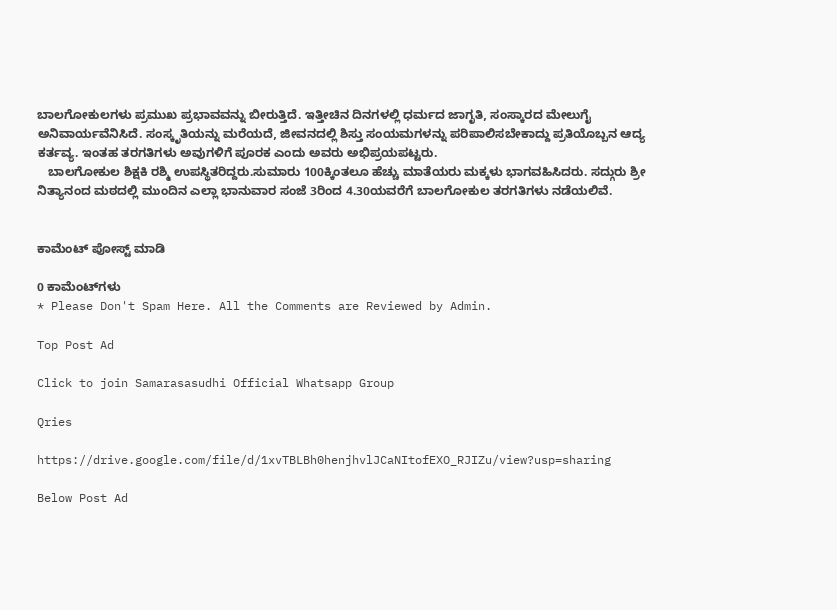ಬಾಲಗೋಕುಲಗಳು ಪ್ರಮುಖ ಪ್ರಭಾವವನ್ನು ಬೀರುತ್ತಿದೆ. ಇತ್ತೀಚಿನ ದಿನಗಳಲ್ಲಿ ಧರ್ಮದ ಜಾಗೃತಿ, ಸಂಸ್ಕಾರದ ಮೇಲುಗೈ ಅನಿವಾರ್ಯವೆನಿಸಿದೆ. ಸಂಸ್ಕೃತಿಯನ್ನು ಮರೆಯದೆ, ಜೀವನದಲ್ಲಿ ಶಿಸ್ತು ಸಂಯಮಗಳನ್ನು ಪರಿಪಾಲಿಸಬೇಕಾದ್ದು ಪ್ರತಿಯೊಬ್ಬನ ಆದ್ಯ ಕರ್ತವ್ಯ. ಇಂತಹ ತರಗತಿಗಳು ಅವುಗಳಿಗೆ ಪೂರಕ ಎಂದು ಅವರು ಅಭಿಪ್ರಯಪಟ್ಟರು.
   ಬಾಲಗೋಕುಲ ಶಿಕ್ಷಕಿ ರಶ್ಮಿ ಉಪಸ್ಥಿತರಿದ್ದರು.ಸುಮಾರು 100ಕ್ಕಿಂತಲೂ ಹೆಚ್ಚು ಮಾತೆಯರು ಮಕ್ಕಳು ಭಾಗವಹಿಸಿದರು. ಸದ್ಗುರು ಶ್ರೀ ನಿತ್ಯಾನಂದ ಮಠದಲ್ಲಿ ಮುಂದಿನ ಎಲ್ಲಾ ಭಾನುವಾರ ಸಂಜೆ 3ರಿಂದ 4.30ಯವರೆಗೆ ಬಾಲಗೋಕುಲ ತರಗತಿಗಳು ನಡೆಯಲಿವೆ.


ಕಾಮೆಂಟ್‌‌ ಪೋಸ್ಟ್‌ ಮಾಡಿ

0 ಕಾಮೆಂಟ್‌ಗಳು
* Please Don't Spam Here. All the Comments are Reviewed by Admin.

Top Post Ad

Click to join Samarasasudhi Official Whatsapp Group

Qries

https://drive.google.com/file/d/1xvTBLBh0henjhvlJCaNItofEXO_RJIZu/view?usp=sharing

Below Post Ad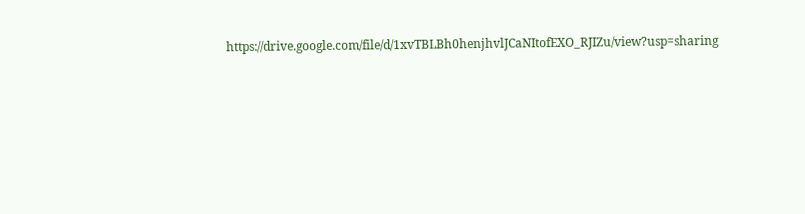https://drive.google.com/file/d/1xvTBLBh0henjhvlJCaNItofEXO_RJIZu/view?usp=sharing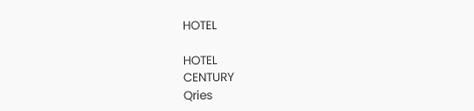HOTEL

HOTEL
CENTURY
Qries